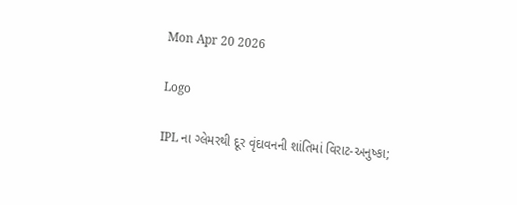Mon Apr 20 2026

Logo

IPL ના ગ્લેમરથી દૂર વૃંદાવનની શાંતિમાં વિરાટ-અનુષ્કા;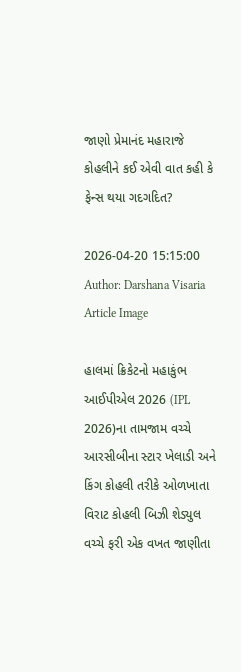જાણો પ્રેમાનંદ મહારાજે કોહલીને કઈ એવી વાત કહી કે ફેન્સ થયા ગદગદિત?

2026-04-20 15:15:00
Author: Darshana Visaria
Article Image

હાલમાં ક્રિકેટનો મહાકુંભ આઈપીએલ 2026 (IPL 2026)ના તામજામ વચ્ચે આરસીબીના સ્ટાર ખેલાડી અને કિંગ કોહલી તરીકે ઓળખાતા વિરાટ કોહલી બિઝી શેડ્યુલ વચ્ચે ફરી એક વખત જાણીતા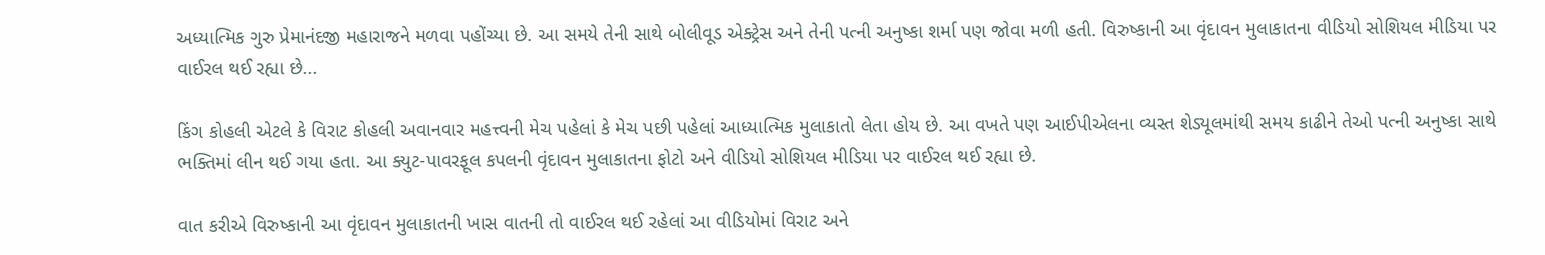અધ્યાત્મિક ગુરુ પ્રેમાનંદજી મહારાજને મળવા પહોંચ્યા છે. આ સમયે તેની સાથે બોલીવૂડ એક્ટ્રેસ અને તેની પત્ની અનુષ્કા શર્મા પણ જોવા મળી હતી. વિરુષ્કાની આ વૃંદાવન મુલાકાતના વીડિયો સોશિયલ મીડિયા પર વાઈરલ થઈ રહ્યા છે...

કિંગ કોહલી એટલે કે વિરાટ કોહલી અવાનવાર મહત્ત્વની મેચ પહેલાં કે મેચ પછી પહેલાં આધ્યાત્મિક મુલાકાતો લેતા હોય છે. આ વખતે પણ આઈપીએલના વ્યસ્ત શેડ્યૂલમાંથી સમય કાઢીને તેઓ પત્ની અનુષ્કા સાથે ભક્તિમાં લીન થઈ ગયા હતા. આ ક્યુટ-પાવરફૂલ કપલની વૃંદાવન મુલાકાતના ફોટો અને વીડિયો સોશિયલ મીડિયા પર વાઈરલ થઈ રહ્યા છે.

વાત કરીએ વિરુષ્કાની આ વૃંદાવન મુલાકાતની ખાસ વાતની તો વાઈરલ થઈ રહેલાં આ વીડિયોમાં વિરાટ અને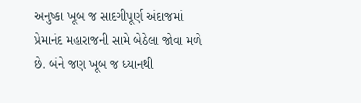અનુષ્કા ખૂબ જ સાદગીપૂર્ણ અંદાજમાં પ્રેમાનંદ મહારાજની સામે બેઠેલા જોવા મળે છે. બંને જણ ખૂબ જ ધ્યાનથી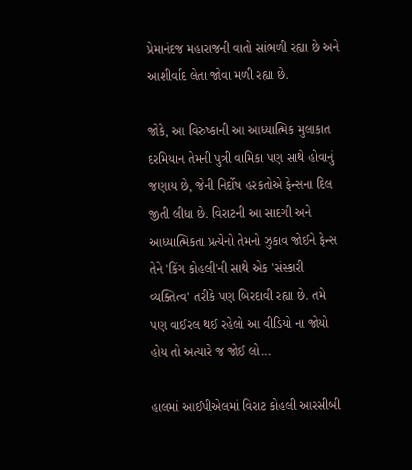પ્રેમાનંદજ મહારાજની વાતો સાંભળી રહ્યા છે અને આશીર્વાદ લેતા જોવા મળી રહ્યા છે.

જોકે, આ વિરુષ્કાની આ આધ્યાત્મિક મુલાકાત દરમિયાન તેમની પુત્રી વામિકા પણ સાથે હોવાનું જણાય છે, જેની નિર્દોષ હરકતોએ ફેન્સના દિલ જીતી લીધા છે. વિરાટની આ સાદગી અને આધ્યાત્મિકતા પ્રત્યેનો તેમનો ઝુકાવ જોઈને ફેન્સ તેને 'કિંગ કોહલી'ની સાથે એક 'સંસ્કારી વ્યક્તિત્વ' તરીકે પણ બિરદાવી રહ્યા છે. તમે પણ વાઈરલ થઈ રહેલો આ વીડિયો ના જોયો હોય તો અત્યારે જ જોઈ લો...

હાલમાં આઈપીએલમાં વિરાટ કોહલી આરસીબી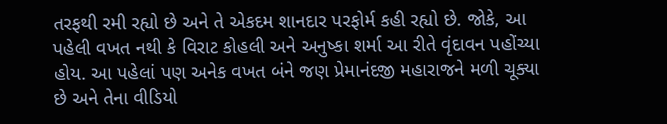તરફથી રમી રહ્યો છે અને તે એકદમ શાનદાર પરફોર્મ કહી રહ્યો છે. જોકે, આ પહેલી વખત નથી કે વિરાટ કોહલી અને અનુષ્કા શર્મા આ રીતે વૃંદાવન પહોંચ્યા હોય. આ પહેલાં પણ અનેક વખત બંને જણ પ્રેમાનંદજી મહારાજને મળી ચૂક્યા છે અને તેના વીડિયો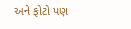અને ફોટો પણ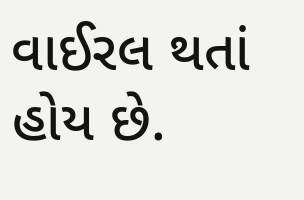વાઈરલ થતાં હોય છે.